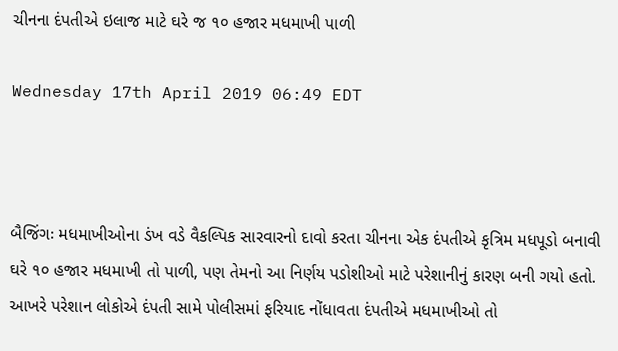ચીનના દંપતીએ ઇલાજ માટે ઘરે જ ૧૦ હજાર મધમાખી પાળી

Wednesday 17th April 2019 06:49 EDT



બૈજિંગઃ મધમાખીઓના ડંખ વડે વૈકલ્પિક સારવારનો દાવો કરતા ચીનના એક દંપતીએ કૃત્રિમ મધપૂડો બનાવી ઘરે ૧૦ હજાર મધમાખી તો પાળી, પણ તેમનો આ નિર્ણય પડોશીઓ માટે પરેશાનીનું કારણ બની ગયો હતો. આખરે પરેશાન લોકોએ દંપતી સામે પોલીસમાં ફરિયાદ નોંધાવતા દંપતીએ મધમાખીઓ તો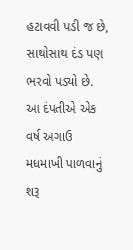હટાવવી પડી જ છે, સાથોસાથ દંડ પણ ભરવો પડ્યો છે. આ દંપતીએ એક વર્ષ અગાઉ મધમાખી પાળવાનું શરૂ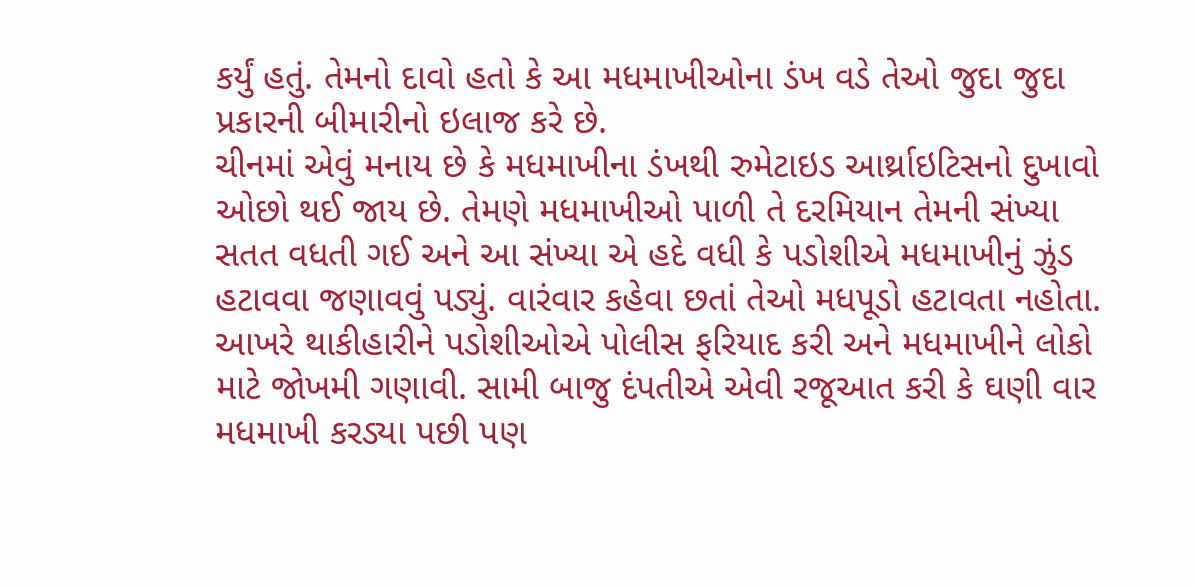કર્યું હતું. તેમનો દાવો હતો કે આ મધમાખીઓના ડંખ વડે તેઓ જુદા જુદા પ્રકારની બીમારીનો ઇલાજ કરે છે.
ચીનમાં એવું મનાય છે કે મધમાખીના ડંખથી રુમેટાઇડ આર્થ્રાઇટિસનો દુખાવો ઓછો થઈ જાય છે. તેમણે મધમાખીઓ પાળી તે દરમિયાન તેમની સંખ્યા સતત વધતી ગઈ અને આ સંખ્યા એ હદે વધી કે પડોશીએ મધમાખીનું ઝુંડ હટાવવા જણાવવું પડ્યું. વારંવાર કહેવા છતાં તેઓ મધપૂડો હટાવતા નહોતા. આખરે થાકીહારીને પડોશીઓએ પોલીસ ફરિયાદ કરી અને મધમાખીને લોકો માટે જોખમી ગણાવી. સામી બાજુ દંપતીએ એવી રજૂઆત કરી કે ઘણી વાર મધમાખી કરડ્યા પછી પણ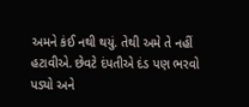અમને કંઈ નથી થયું. તેથી અમે તે નહીં હટાવીએ. છેવટે દંપતીએ દંડ પણ ભરવો પડ્યો અને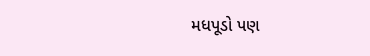મધપૂડો પણ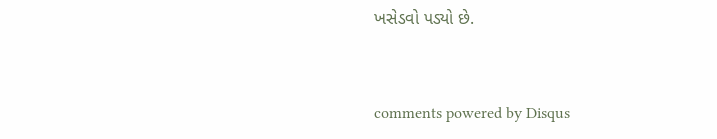ખસેડવો પડ્યો છે.


comments powered by Disqus